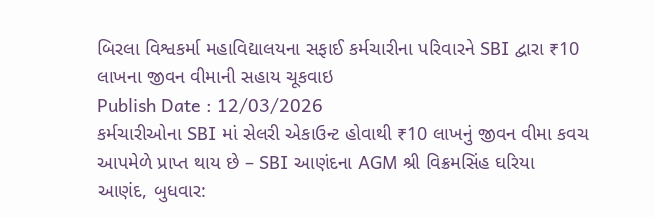બિરલા વિશ્વકર્મા મહાવિદ્યાલયના સફાઈ કર્મચારીના પરિવારને SBI દ્વારા ₹10 લાખના જીવન વીમાની સહાય ચૂકવાઇ
Publish Date : 12/03/2026
કર્મચારીઓના SBI માં સેલરી એકાઉન્ટ હોવાથી ₹10 લાખનું જીવન વીમા કવચ આપમેળે પ્રાપ્ત થાય છે – SBI આણંદના AGM શ્રી વિક્રમસિંહ ઘરિયા
આણંદ, બુધવાર: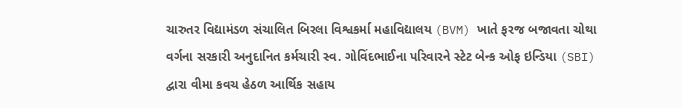ચારુતર વિદ્યામંડળ સંચાલિત બિરલા વિશ્વકર્મા મહાવિદ્યાલય (BVM) ખાતે ફરજ બજાવતા ચોથા વર્ગના સરકારી અનુદાનિત કર્મચારી સ્વ. ગોવિંદભાઈના પરિવારને સ્ટેટ બેન્ક ઓફ ઇન્ડિયા (SBI) દ્વારા વીમા કવચ હેઠળ આર્થિક સહાય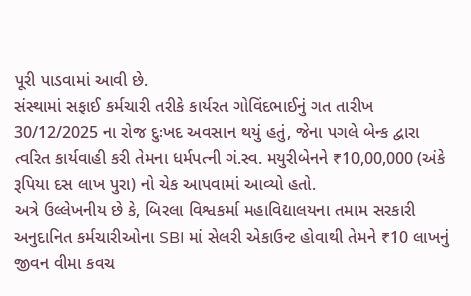પૂરી પાડવામાં આવી છે.
સંસ્થામાં સફાઈ કર્મચારી તરીકે કાર્યરત ગોવિંદભાઈનું ગત તારીખ 30/12/2025 ના રોજ દુઃખદ અવસાન થયું હતું, જેના પગલે બેન્ક દ્વારા ત્વરિત કાર્યવાહી કરી તેમના ધર્મપત્ની ગં.સ્વ. મયુરીબેનને ₹10,00,000 (અંકે રૂપિયા દસ લાખ પુરા) નો ચેક આપવામાં આવ્યો હતો.
અત્રે ઉલ્લેખનીય છે કે, બિરલા વિશ્વકર્મા મહાવિદ્યાલયના તમામ સરકારી અનુદાનિત કર્મચારીઓના SBI માં સેલરી એકાઉન્ટ હોવાથી તેમને ₹10 લાખનું જીવન વીમા કવચ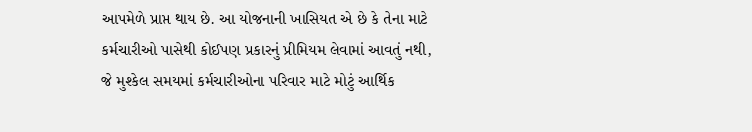આપમેળે પ્રાપ્ત થાય છે. આ યોજનાની ખાસિયત એ છે કે તેના માટે કર્મચારીઓ પાસેથી કોઈપણ પ્રકારનું પ્રીમિયમ લેવામાં આવતું નથી, જે મુશ્કેલ સમયમાં કર્મચારીઓના પરિવાર માટે મોટું આર્થિક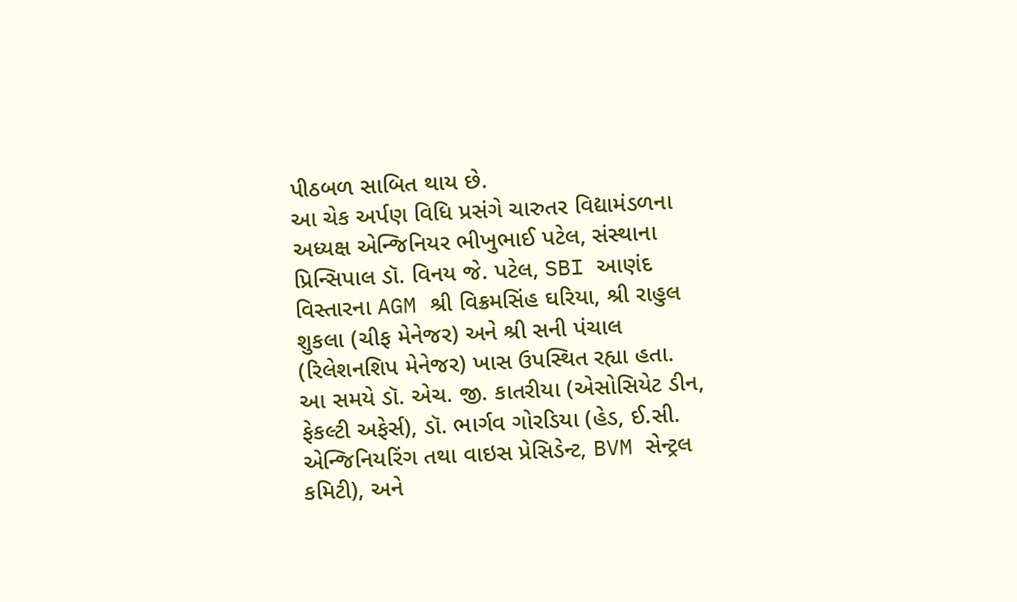પીઠબળ સાબિત થાય છે.
આ ચેક અર્પણ વિધિ પ્રસંગે ચારુતર વિદ્યામંડળના અધ્યક્ષ એન્જિનિયર ભીખુભાઈ પટેલ, સંસ્થાના પ્રિન્સિપાલ ડૉ. વિનય જે. પટેલ, SBI આણંદ વિસ્તારના AGM શ્રી વિક્રમસિંહ ઘરિયા, શ્રી રાહુલ શુકલા (ચીફ મેનેજર) અને શ્રી સની પંચાલ (રિલેશનશિપ મેનેજર) ખાસ ઉપસ્થિત રહ્યા હતા.
આ સમયે ડૉ. એચ. જી. કાતરીયા (એસોસિયેટ ડીન, ફેકલ્ટી અફેર્સ), ડૉ. ભાર્ગવ ગોરડિયા (હેડ, ઈ.સી. એન્જિનિયરિંગ તથા વાઇસ પ્રેસિડેન્ટ, BVM સેન્ટ્રલ કમિટી), અને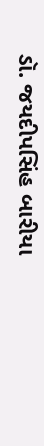ડૉ. જયદીપસિંહ બારીયા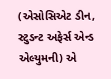(એસોસિએટ ડીન, સ્ટુડન્ટ અફેર્સ એન્ડ એલ્યુમની) એ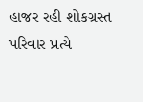હાજર રહી શોકગ્રસ્ત પરિવાર પ્રત્યે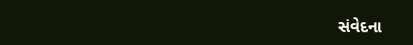સંવેદના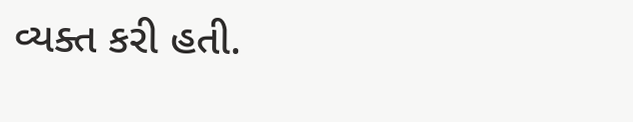વ્યક્ત કરી હતી.